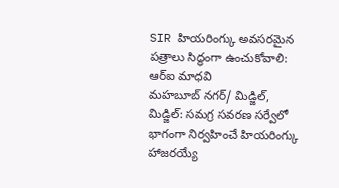SIR హియరింగ్కు అవసరమైన పత్రాలు సిద్ధంగా ఉంచుకోవాలి: ఆర్ఐ మాధవి
మహబూబ్ నగర్/ మిడ్జిల్, మిడ్జిల్: సమగ్ర సవరణ సర్వేలో భాగంగా నిర్వహించే హియరింగ్కు హాజరయ్యే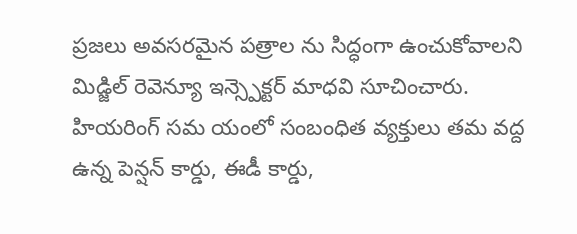ప్రజలు అవసరమైన పత్రాల ను సిద్ధంగా ఉంచుకోవాలని మిడ్జిల్ రెవెన్యూ ఇన్స్పెక్టర్ మాధవి సూచించారు. హియరింగ్ సమ యంలో సంబంధిత వ్యక్తులు తమ వద్ద ఉన్న పెన్షన్ కార్డు, ఈడీ కార్డు,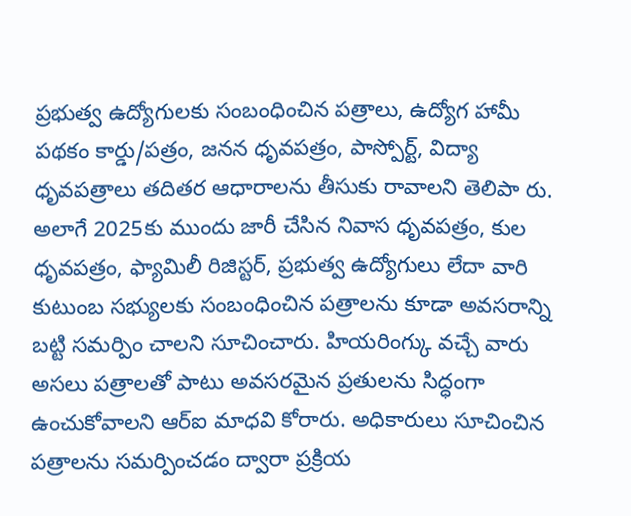ప్రభుత్వ ఉద్యోగులకు సంబంధించిన పత్రాలు, ఉద్యోగ హామీ పథకం కార్డు/పత్రం, జనన ధృవపత్రం, పాస్పోర్ట్, విద్యా ధృవపత్రాలు తదితర ఆధారాలను తీసుకు రావాలని తెలిపా రు. అలాగే 2025కు ముందు జారీ చేసిన నివాస ధృవపత్రం, కుల ధృవపత్రం, ఫ్యామిలీ రిజిస్టర్, ప్రభుత్వ ఉద్యోగులు లేదా వారి కుటుంబ సభ్యులకు సంబంధించిన పత్రాలను కూడా అవసరాన్ని బట్టి సమర్పిం చాలని సూచించారు. హియరింగ్కు వచ్చే వారు అసలు పత్రాలతో పాటు అవసరమైన ప్రతులను సిద్ధంగా ఉంచుకోవాలని ఆర్ఐ మాధవి కోరారు. అధికారులు సూచించిన పత్రాలను సమర్పించడం ద్వారా ప్రక్రియ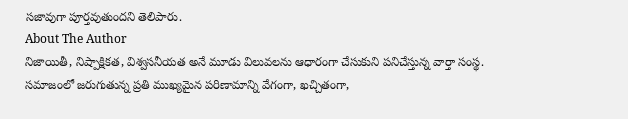సజావుగా పూర్తవుతుందని తెలిపారు.
About The Author
నిజాయితీ, నిష్పాక్షికత, విశ్వసనీయత అనే మూడు విలువలను ఆధారంగా చేసుకుని పనిచేస్తున్న వార్తా సంస్థ. సమాజంలో జరుగుతున్న ప్రతి ముఖ్యమైన పరిణామాన్ని వేగంగా, ఖచ్చితంగా,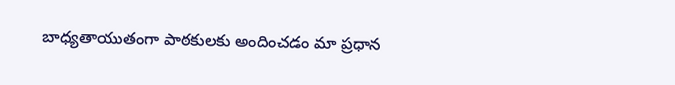బాధ్యతాయుతంగా పాఠకులకు అందించడం మా ప్రధాన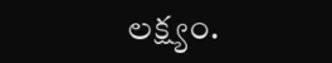లక్ష్యం.